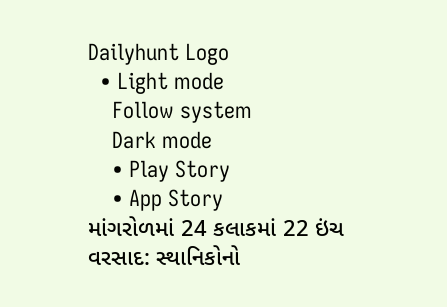Dailyhunt Logo
  • Light mode
    Follow system
    Dark mode
    • Play Story
    • App Story
માંગરોળમાં 24 કલાકમાં 22 ઇંચ વરસાદ: સ્થાનિકોનો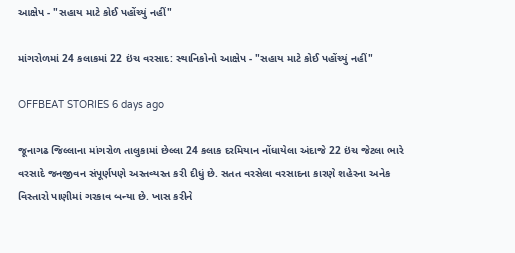આક્ષેપ - "સહાય માટે કોઈ પહોંચ્યું નહીં"

માંગરોળમાં 24 કલાકમાં 22 ઇંચ વરસાદ: સ્થાનિકોનો આક્ષેપ - "સહાય માટે કોઈ પહોંચ્યું નહીં"

OFFBEAT STORIES 6 days ago

જૂનાગઢ જિલ્લાના માંગરોળ તાલુકામાં છેલ્લા 24 કલાક દરમિયાન નોંધાયેલા અંદાજે 22 ઇંચ જેટલા ભારે વરસાદે જનજીવન સંપૂર્ણપણે અસ્તવ્યસ્ત કરી દીધું છે. સતત વરસેલા વરસાદના કારણે શહેરના અનેક વિસ્તારો પાણીમાં ગરકાવ બન્યા છે. ખાસ કરીને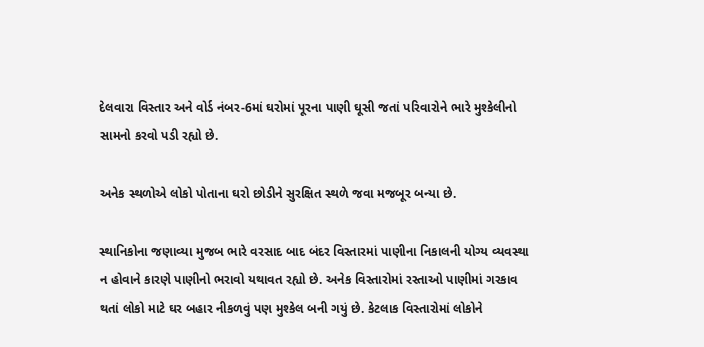દેલવારા વિસ્તાર અને વોર્ડ નંબર-6માં ઘરોમાં પૂરના પાણી ઘૂસી જતાં પરિવારોને ભારે મુશ્કેલીનો સામનો કરવો પડી રહ્યો છે.

અનેક સ્થળોએ લોકો પોતાના ઘરો છોડીને સુરક્ષિત સ્થળે જવા મજબૂર બન્યા છે.

સ્થાનિકોના જણાવ્યા મુજબ ભારે વરસાદ બાદ બંદર વિસ્તારમાં પાણીના નિકાલની યોગ્ય વ્યવસ્થા ન હોવાને કારણે પાણીનો ભરાવો યથાવત રહ્યો છે. અનેક વિસ્તારોમાં રસ્તાઓ પાણીમાં ગરકાવ થતાં લોકો માટે ઘર બહાર નીકળવું પણ મુશ્કેલ બની ગયું છે. કેટલાક વિસ્તારોમાં લોકોને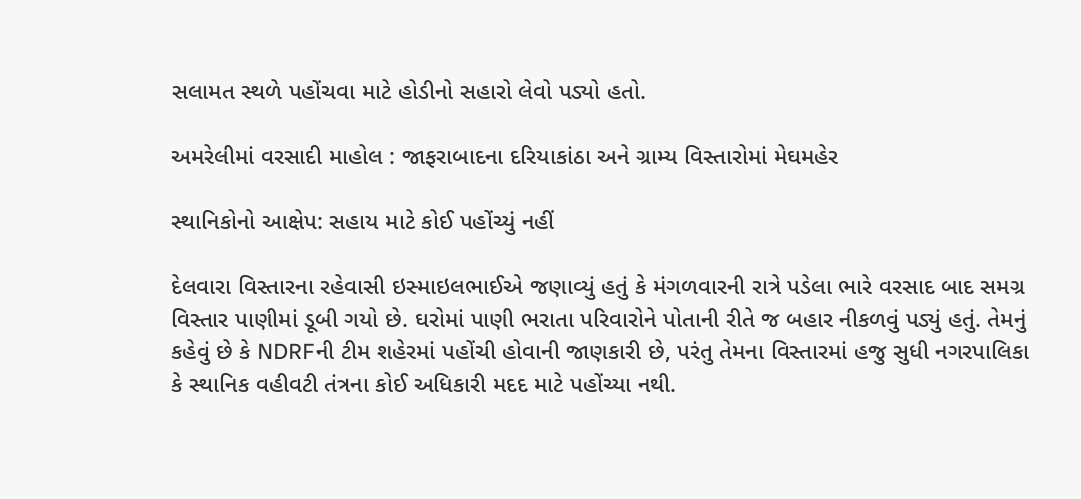સલામત સ્થળે પહોંચવા માટે હોડીનો સહારો લેવો પડ્યો હતો.

અમરેલીમાં વરસાદી માહોલ : જાફરાબાદના દરિયાકાંઠા અને ગ્રામ્ય વિસ્તારોમાં મેઘમહેર

સ્થાનિકોનો આક્ષેપ: સહાય માટે કોઈ પહોંચ્યું નહીં

દેલવારા વિસ્તારના રહેવાસી ઇસ્માઇલભાઈએ જણાવ્યું હતું કે મંગળવારની રાત્રે પડેલા ભારે વરસાદ બાદ સમગ્ર વિસ્તાર પાણીમાં ડૂબી ગયો છે. ઘરોમાં પાણી ભરાતા પરિવારોને પોતાની રીતે જ બહાર નીકળવું પડ્યું હતું. તેમનું કહેવું છે કે NDRFની ટીમ શહેરમાં પહોંચી હોવાની જાણકારી છે, પરંતુ તેમના વિસ્તારમાં હજુ સુધી નગરપાલિકા કે સ્થાનિક વહીવટી તંત્રના કોઈ અધિકારી મદદ માટે પહોંચ્યા નથી.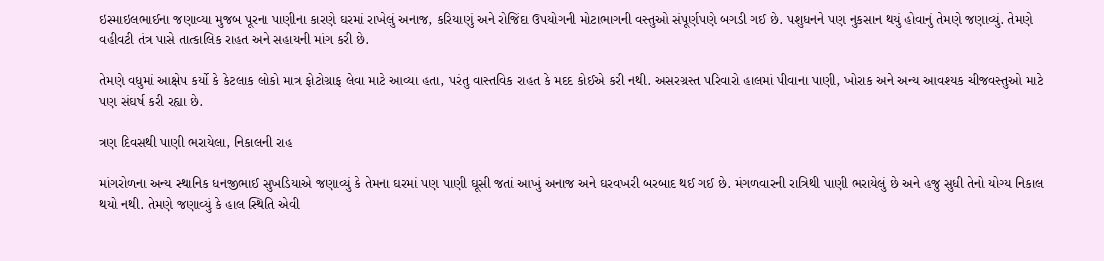ઇસ્માઇલભાઈના જણાવ્યા મુજબ પૂરના પાણીના કારણે ઘરમાં રાખેલું અનાજ, કરિયાણું અને રોજિંદા ઉપયોગની મોટાભાગની વસ્તુઓ સંપૂર્ણપણે બગડી ગઈ છે. પશુધનને પણ નુકસાન થયું હોવાનું તેમણે જણાવ્યું. તેમણે વહીવટી તંત્ર પાસે તાત્કાલિક રાહત અને સહાયની માંગ કરી છે.

તેમણે વધુમાં આક્ષેપ કર્યો કે કેટલાક લોકો માત્ર ફોટોગ્રાફ લેવા માટે આવ્યા હતા, પરંતુ વાસ્તવિક રાહત કે મદદ કોઈએ કરી નથી. અસરગ્રસ્ત પરિવારો હાલમાં પીવાના પાણી, ખોરાક અને અન્ય આવશ્યક ચીજવસ્તુઓ માટે પણ સંઘર્ષ કરી રહ્યા છે.

ત્રણ દિવસથી પાણી ભરાયેલા, નિકાલની રાહ

માંગરોળના અન્ય સ્થાનિક ધનજીભાઈ સુખડિયાએ જણાવ્યું કે તેમના ઘરમાં પણ પાણી ઘૂસી જતાં આખું અનાજ અને ઘરવખરી બરબાદ થઈ ગઈ છે. મંગળવારની રાત્રિથી પાણી ભરાયેલું છે અને હજુ સુધી તેનો યોગ્ય નિકાલ થયો નથી. તેમણે જણાવ્યું કે હાલ સ્થિતિ એવી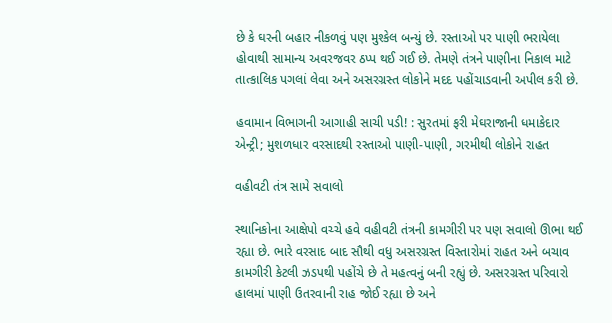છે કે ઘરની બહાર નીકળવું પણ મુશ્કેલ બન્યું છે. રસ્તાઓ પર પાણી ભરાયેલા હોવાથી સામાન્ય અવરજવર ઠપ્પ થઈ ગઈ છે. તેમણે તંત્રને પાણીના નિકાલ માટે તાત્કાલિક પગલાં લેવા અને અસરગ્રસ્ત લોકોને મદદ પહોંચાડવાની અપીલ કરી છે.

હવામાન વિભાગની આગાહી સાચી પડી! : સુરતમાં ફરી મેઘરાજાની ધમાકેદાર એન્ટ્રી; મુશળધાર વરસાદથી રસ્તાઓ પાણી-પાણી, ગરમીથી લોકોને રાહત

વહીવટી તંત્ર સામે સવાલો

સ્થાનિકોના આક્ષેપો વચ્ચે હવે વહીવટી તંત્રની કામગીરી પર પણ સવાલો ઊભા થઈ રહ્યા છે. ભારે વરસાદ બાદ સૌથી વધુ અસરગ્રસ્ત વિસ્તારોમાં રાહત અને બચાવ કામગીરી કેટલી ઝડપથી પહોંચે છે તે મહત્વનું બની રહ્યું છે. અસરગ્રસ્ત પરિવારો હાલમાં પાણી ઉતરવાની રાહ જોઈ રહ્યા છે અને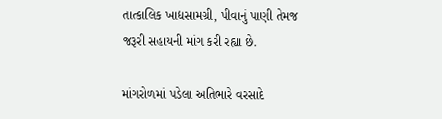તાત્કાલિક ખાદ્યસામગ્રી, પીવાનું પાણી તેમજ જરૂરી સહાયની માંગ કરી રહ્યા છે.

માંગરોળમાં પડેલા અતિભારે વરસાદે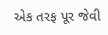એક તરફ પૂર જેવી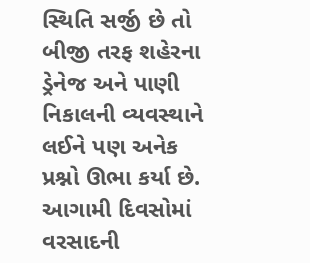સ્થિતિ સર્જી છે તો બીજી તરફ શહેરના ડ્રેનેજ અને પાણી નિકાલની વ્યવસ્થાને લઈને પણ અનેક પ્રશ્નો ઊભા કર્યા છે. આગામી દિવસોમાં વરસાદની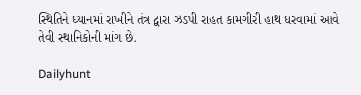સ્થિતિને ધ્યાનમાં રાખીને તંત્ર દ્વારા ઝડપી રાહત કામગીરી હાથ ધરવામાં આવે તેવી સ્થાનિકોની માંગ છે.

Dailyhunt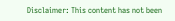Disclaimer: This content has not been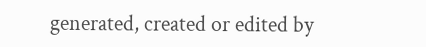generated, created or edited by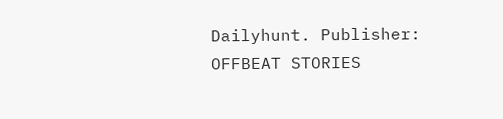Dailyhunt. Publisher: OFFBEAT STORIES